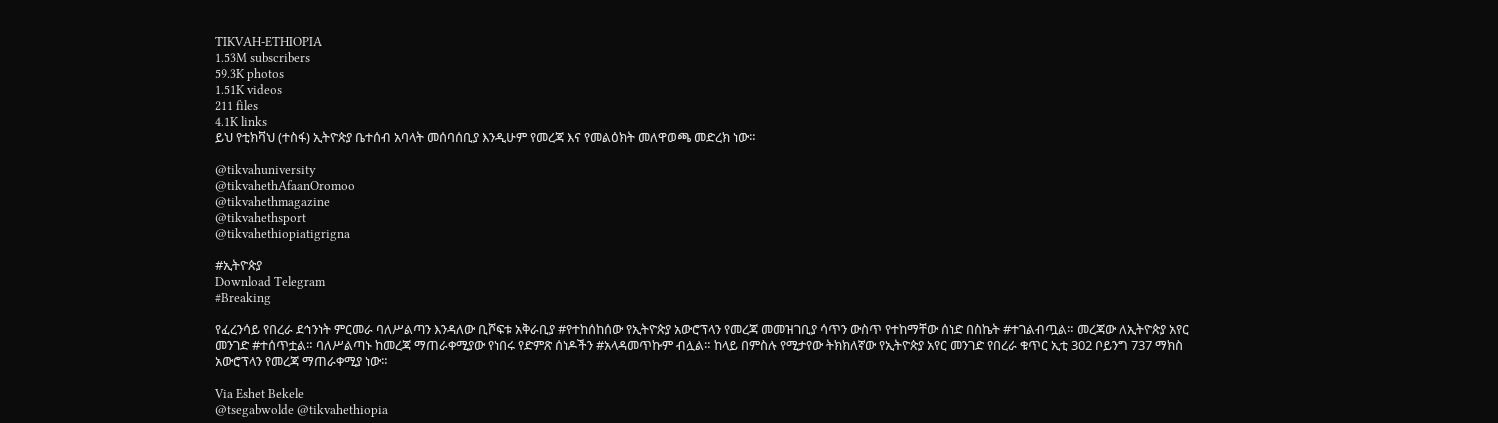TIKVAH-ETHIOPIA
1.53M subscribers
59.3K photos
1.51K videos
211 files
4.1K links
ይህ የቲክቫህ (ተስፋ) ኢትዮጵያ ቤተሰብ አባላት መሰባሰቢያ እንዲሁም የመረጃ እና የመልዕክት መለዋወጫ መድረክ ነው።

@tikvahuniversity
@tikvahethAfaanOromoo
@tikvahethmagazine
@tikvahethsport
@tikvahethiopiatigrigna

#ኢትዮጵያ
Download Telegram
#Breaking

የፈረንሳይ የበረራ ደኅንነት ምርመራ ባለሥልጣን እንዳለው ቢሾፍቱ አቅራቢያ #የተከሰከሰው የኢትዮጵያ አውሮፕላን የመረጃ መመዝገቢያ ሳጥን ውስጥ የተከማቸው ሰነድ በስኬት #ተገልብጧል። መረጃው ለኢትዮጵያ አየር መንገድ #ተሰጥቷል። ባለሥልጣኑ ከመረጃ ማጠራቀሚያው የነበሩ የድምጽ ሰነዶችን #አላዳመጥኩም ብሏል። ከላይ በምስሉ የሚታየው ትክክለኛው የኢትዮጵያ አየር መንገድ የበረራ ቁጥር ኢቲ 302 ቦይንግ 737 ማክስ አውሮፕላን የመረጃ ማጠራቀሚያ ነው።

Via Eshet Bekele
@tsegabwolde @tikvahethiopia